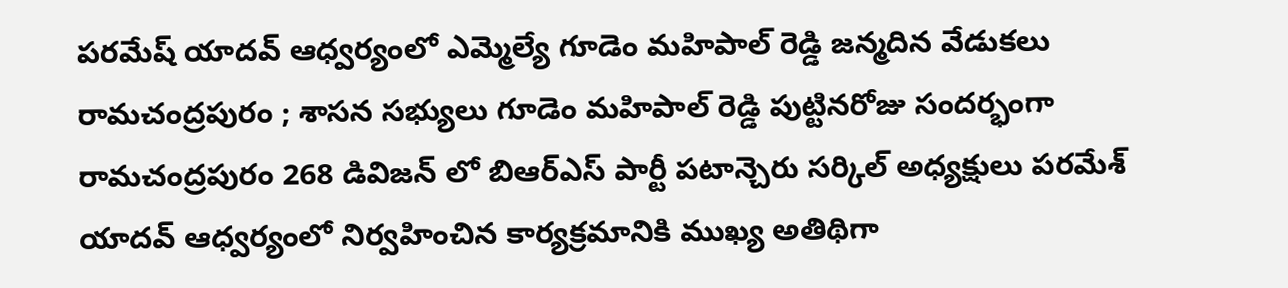పరమేష్ యాదవ్ ఆధ్వర్యంలో ఎమ్మెల్యే గూడెం మహిపాల్ రెడ్డి జన్మదిన వేడుకలు
రామచంద్రపురం ; శాసన సభ్యులు గూడెం మహిపాల్ రెడ్డి పుట్టినరోజు సందర్భంగా రామచంద్రపురం 268 డివిజన్ లో బిఆర్ఎస్ పార్టీ పటాన్చెరు సర్కిల్ అధ్యక్షులు పరమేశ్ యాదవ్ ఆధ్వర్యంలో నిర్వహించిన కార్యక్రమానికి ముఖ్య అతిథిగా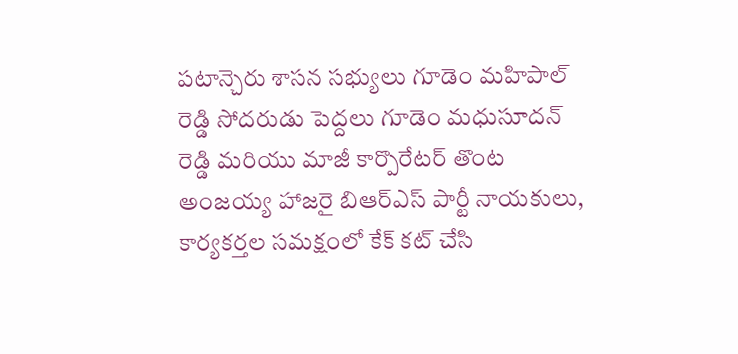పటాన్చెరు శాసన సభ్యులు గూడెం మహిపాల్ రెడ్డి సోదరుడు పెద్దలు గూడెం మధుసూదన్ రెడ్డి మరియు మాజీ కార్పొరేటర్ తొంట అంజయ్య హాజరై బిఆర్ఎస్ పార్టీ నాయకులు, కార్యకర్తల సమక్షంలో కేక్ కట్ చేసి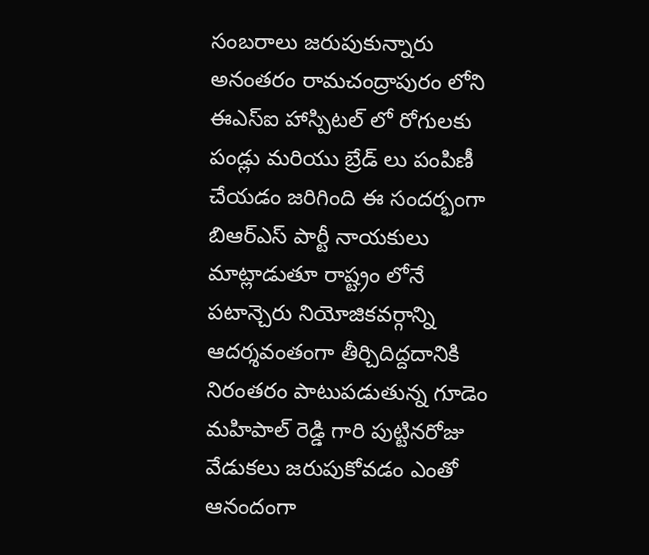సంబరాలు జరుపుకున్నారు అనంతరం రామచంద్రాపురం లోని ఈఎస్ఐ హాస్పిటల్ లో రోగులకు పండ్లు మరియు బ్రేడ్ లు పంపిణీ చేయడం జరిగింది ఈ సందర్భంగా బిఆర్ఎస్ పార్టీ నాయకులు మాట్లాడుతూ రాష్ట్రం లోనే పటాన్చెరు నియోజికవర్గాన్ని ఆదర్శవంతంగా తీర్చిదిద్దదానికి నిరంతరం పాటుపడుతున్న గూడెం మహిపాల్ రెడ్డి గారి పుట్టినరోజు వేడుకలు జరుపుకోవడం ఎంతో ఆనందంగా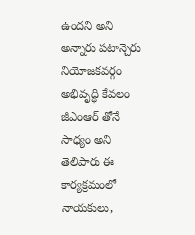ఉందని అని అన్నారు పటాన్చెరు నియోజకవర్గం అభివృద్ధి కేవలం జీఎంఆర్ తోనే సాధ్యం అని తెలిపారు ఈ కార్యక్రమంలో నాయకులు,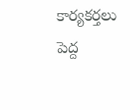కార్యకర్తలు పెద్ద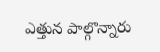ఎత్తున పాల్గొన్నారు